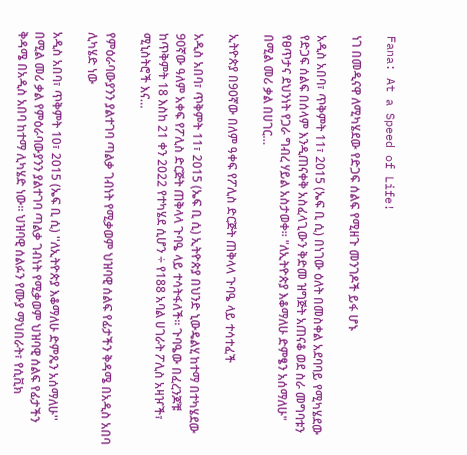Fana: At a Speed of Life!

ነገ በመዲናዋ ለሚካሄደው የድጋፍ ሰልፍ የሚዘጉ መንገዶች ይፋ ሆኑ

አዲስ አበባ፣ ጥቅምት 11፣ 2015 (ኤፍ ቢ ሲ) በነገው ዕለት በመስቀል አደባባይ የሚካሄደው የድጋፍ ሰልፍ በሰላም እንዲጠናቀቅ አስፈላጊውን ቅድመ ዝግጅት አጠናቆ ወደ ስራ መግባቱን የፀጥታና ደህንነት የጋራ ግብረ ሃይል አስታወቀ። "ለኢትዮጵያ እቆማለሁ ድምፄን አሰማለሁ" በሚል መሪ ቃል በሀገር…

ኢትዮጵያ በ90ኛው በለም ዓቀፍ የፖሊስ ድርጅት ጠቅላላ ጉባዔ ላይ ተሳተፈች

አዲስ አበባ፣ ጥቅምት 11፣ 2015 (ኤፍ ቢ ሲ) ኢትዮጵያ በህንድ ኒውዴልሂ ከተማ በተካሄደው 90ኛው ዓለም አቀፍ የፖሊስ ድርጅት ጠቅላላ ጉባዔ ላይ ተሳትፋለች። ጉባዔው በፈረንጆቹ ከጥቅምት 18 እስከ 21 ቀን 2022 የተካሄደ ሲሆን ÷ የ188 አባል ሀገራት ፖሊስ አዛዦች፣ ሚኒስትሮች እና…

የምዕራባውያንን ያልተገባ ጣልቃ ገብነት የሚቃወም ህዝባዊ ሰልፍ የፊታችን ቅዳሜ በአዲስ አበባ ሊካሄድ ነው

አዲስ አበባ፣ ጥቅምት 10፣ 2015 (ኤፍ ቢ ሲ) ''ለኢትዮጵያ እቆማለሁ ድምጼን አሰማለሁ'' በሚል መሪ ቃል የምዕራባውያንን ያልተገባ ጣልቃ ገብነት የሚቃወም ህዝባዊ ሰልፍ የፊታችን ቅዳሜ በአዲስ አበባ ከተማ ሊካሄድ ነው። ህዝባዊ ሰልፉን የሙያ ማህበራት፣ የሲቪክ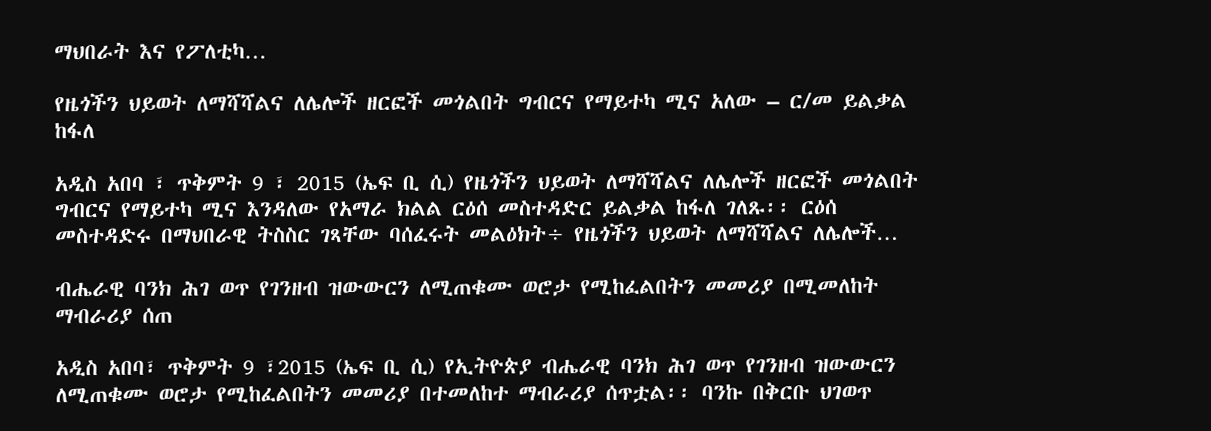ማህበራት እና የፖለቲካ…

የዜጎችን ህይወት ለማሻሻልና ለሌሎች ዘርፎች መጎልበት ግብርና የማይተካ ሚና አለው – ር/መ ይልቃል ከፋለ

አዲስ አበባ ፣ ጥቅምት 9 ፣ 2015 (ኤፍ ቢ ሲ) የዜጎችን ህይወት ለማሻሻልና ለሌሎች ዘርፎች መጎልበት ግብርና የማይተካ ሚና እንዳለው የአማራ ክልል ርዕሰ መስተዳድር ይልቃል ከፋለ ገለጹ፡፡ ርዕሰ መስተዳድሩ በማህበራዊ ትስስር ገጻቸው ባሰፈሩት መልዕክት÷ የዜጎችን ህይወት ለማሻሻልና ለሌሎች…

ብሔራዊ ባንክ ሕገ ወጥ የገንዘብ ዝውውርን ለሚጠቁሙ ወሮታ የሚከፈልበትን መመሪያ በሚመለከት ማብራሪያ ሰጠ

አዲስ አበባ፣ ጥቅምት 9 ፣2015 (ኤፍ ቢ ሲ) የኢትዮጵያ ብሔራዊ ባንክ ሕገ ወጥ የገንዘብ ዝውውርን ለሚጠቁሙ ወሮታ የሚከፈልበትን መመሪያ በተመለከተ ማብራሪያ ሰጥቷል፡፡ ባንኩ በቅርቡ ህገወጥ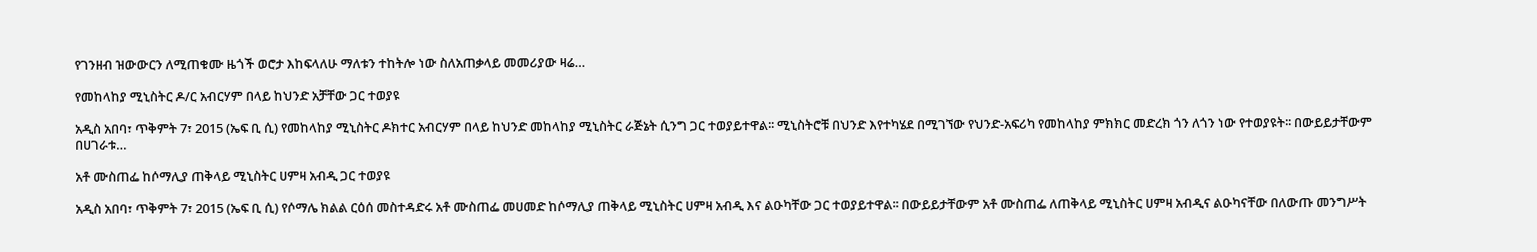የገንዘብ ዝውውርን ለሚጠቁሙ ዜጎች ወሮታ እከፍላለሁ ማለቱን ተከትሎ ነው ስለአጠቃላይ መመሪያው ዛሬ…

የመከላከያ ሚኒስትር ዶ/ር አብርሃም በላይ ከህንድ አቻቸው ጋር ተወያዩ

አዲስ አበባ፣ ጥቅምት 7፣ 2015 (ኤፍ ቢ ሲ) የመከላከያ ሚኒስትር ዶክተር አብርሃም በላይ ከህንድ መከላከያ ሚኒስትር ራጅኔት ሲንግ ጋር ተወያይተዋል፡፡ ሚኒስትሮቹ በህንድ እየተካሄደ በሚገኘው የህንድ-አፍሪካ የመከላከያ ምክክር መድረክ ጎን ለጎን ነው የተወያዩት፡፡ በውይይታቸውም በሀገራቱ…

አቶ ሙስጠፌ ከሶማሊያ ጠቅላይ ሚኒስትር ሀምዛ አብዲ ጋር ተወያዩ

አዲስ አበባ፣ ጥቅምት 7፣ 2015 (ኤፍ ቢ ሲ) የሶማሌ ክልል ርዕሰ መስተዳድሩ አቶ ሙስጠፌ መሀመድ ከሶማሊያ ጠቅላይ ሚኒስትር ሀምዛ አብዲ እና ልዑካቸው ጋር ተወያይተዋል፡፡ በውይይታቸውም አቶ ሙስጠፌ ለጠቅላይ ሚኒስትር ሀምዛ አብዲና ልዑካናቸው በለውጡ መንግሥት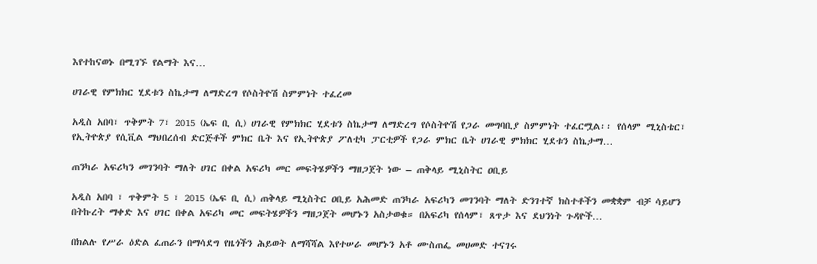እየተከናወኑ በሚገኙ የልማት እና…

ሀገራዊ የምክክር ሂደቱን ስኬታማ ለማድረግ የሶስትዮሽ ስምምነት ተፈረመ

አዲስ አበባ፣ ጥቅምት 7፣ 2015 (ኤፍ ቢ ሲ) ሀገራዊ የምክክር ሂደቱን ስኬታማ ለማድረግ የሶስትዮሽ የጋራ መግባቢያ ስምምነት ተፈርሟል፡፡ የሰላም ሚኒስቴር፣ የኢትዮጵያ የሲቪል ማህበረሰብ ድርጅቶች ምክር ቤት እና የኢትዮጵያ ፖለቲካ ፓርቲዎች የጋራ ምክር ቤት ሀገራዊ ምክክር ሂደቱን ስኬታማ…

ጠንካራ አፍሪካን መገንባት ማለት ሀገር በቀል አፍሪካ መር መፍትሄዎችን ማዘጋጀት ነው – ጠቅላይ ሚኒስትር ዐቢይ

አዲስ አበባ ፣ ጥቅምት 5 ፣ 2015 (ኤፍ ቢ ሲ) ጠቅላይ ሚኒስትር ዐቢይ አሕመድ ጠንካራ አፍሪካን መገንባት ማለት ድንገተኛ ክስተቶችን መቋቋም ብቻ ሳይሆን በትኩረት ማቀድ እና ሀገር በቀል አፍሪካ መር መፍትሄዎችን ማዘጋጀት መሆኑን አስታወቁ። በአፍሪካ የሰላም፣ ጸጥታ እና ደህንነት ጉዳዮች…

በክልሉ የሥራ ዕድል ፈጠራን በማሳደግ የዜጎችን ሕይወት ለማሻሻል እየተሠራ መሆኑን አቶ ሙስጠፌ መሀመድ ተናገሩ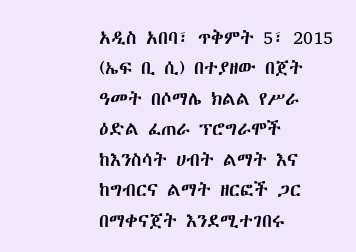አዲስ አበባ፣ ጥቅምት 5፣ 2015 (ኤፍ ቢ ሲ) በተያዘው በጀት ዓመት በሶማሌ ክልል የሥራ ዕድል ፈጠራ ፕሮግራሞች ከእንስሳት ሀብት ልማት እና ከግብርና ልማት ዘርፎች ጋር በማቀናጀት እንደሚተገበሩ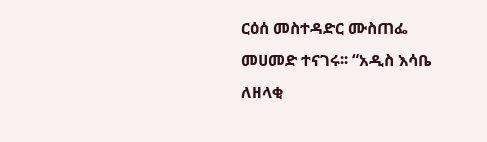ርዕሰ መስተዳድር ሙስጠፌ መሀመድ ተናገሩ፡፡ “አዲስ እሳቤ ለዘላቂ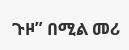ጉዞ” በሚል መሪ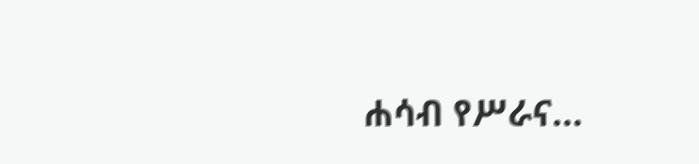ሐሳብ የሥራና…